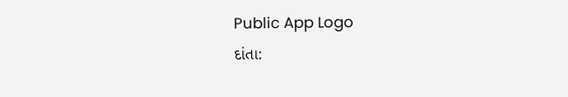Public App Logo
દાંતા: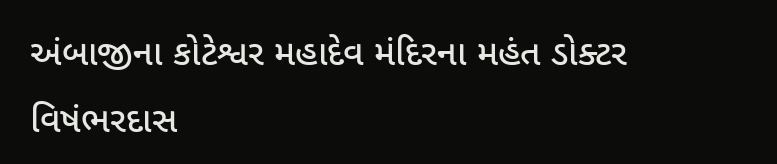અંબાજીના કોટેશ્વર મહાદેવ મંદિરના મહંત ડોક્ટર વિષંભરદાસ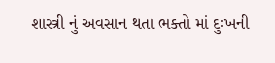શાસ્ત્રી નું અવસાન થતા ભક્તો માં દુઃખની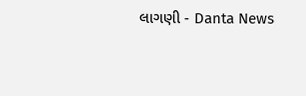લાગણી - Danta News